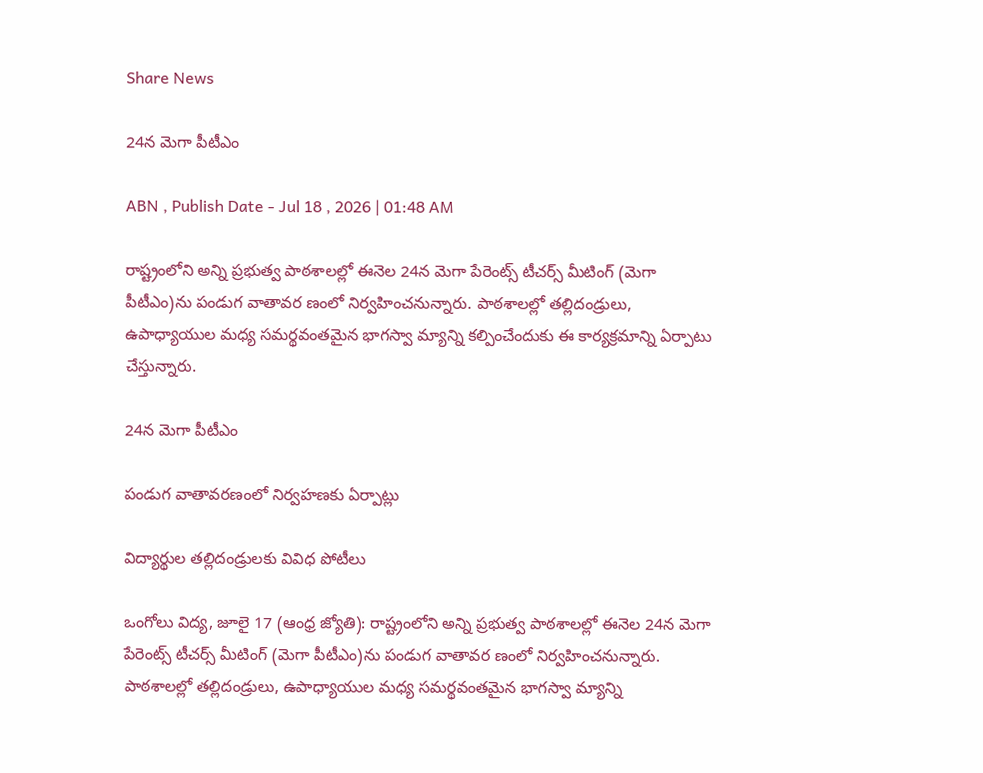Share News

24న మెగా పీటీఎం

ABN , Publish Date - Jul 18 , 2026 | 01:48 AM

రాష్ట్రంలోని అన్ని ప్రభుత్వ పాఠశాలల్లో ఈనెల 24న మెగా పేరెంట్స్‌ టీచర్స్‌ మీటింగ్‌ (మెగా పీటీఎం)ను పండుగ వాతావర ణంలో నిర్వహించనున్నారు. పాఠశాలల్లో తల్లిదండ్రులు, ఉపాధ్యాయుల మధ్య సమర్థవంతమైన భాగస్వా మ్యాన్ని కల్పించేందుకు ఈ కార్యక్రమాన్ని ఏర్పాటు చేస్తున్నారు.

24న మెగా పీటీఎం

పండుగ వాతావరణంలో నిర్వహణకు ఏర్పాట్లు

విద్యార్థుల తల్లిదండ్రులకు వివిధ పోటీలు

ఒంగోలు విద్య, జూలై 17 (ఆంధ్ర జ్యోతి): రాష్ట్రంలోని అన్ని ప్రభుత్వ పాఠశాలల్లో ఈనెల 24న మెగా పేరెంట్స్‌ టీచర్స్‌ మీటింగ్‌ (మెగా పీటీఎం)ను పండుగ వాతావర ణంలో నిర్వహించనున్నారు. పాఠశాలల్లో తల్లిదండ్రులు, ఉపాధ్యాయుల మధ్య సమర్థవంతమైన భాగస్వా మ్యాన్ని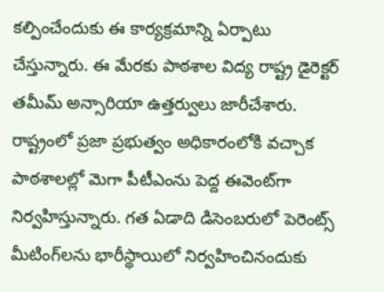కల్పించేందుకు ఈ కార్యక్రమాన్ని ఏర్పాటు చేస్తున్నారు. ఈ మేరకు పాఠశాల విద్య రాష్ట్ర డైరెక్టర్‌ తమీమ్‌ అన్సారియా ఉత్తర్వులు జారీచేశారు. రాష్ట్రంలో ప్రజా ప్రభుత్వం అధికారంలోకి వచ్చాక పాఠశాలల్లో మెగా పీటీఎంను పెద్ద ఈవెంట్‌గా నిర్వహిస్తున్నారు. గత ఏడాది డిసెంబరులో పెరెంట్స్‌ మీటింగ్‌లను భారీస్థాయిలో నిర్వహించినందుకు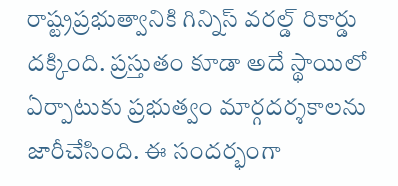రాష్ట్రప్రభుత్వానికి గిన్నిస్‌ వరల్డ్‌ రికార్డు దక్కింది. ప్రస్తుతం కూడా అదే స్థాయిలో ఏర్పాటుకు ప్రభుత్వం మార్గదర్శకాలను జారీచేసింది. ఈ సందర్భంగా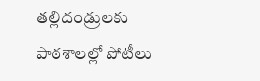తల్లిదండ్రులకు పాఠశాలల్లో పోటీలు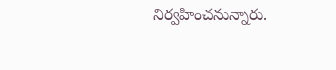నిర్వహించనున్నారు.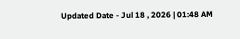Updated Date - Jul 18 , 2026 | 01:48 AM